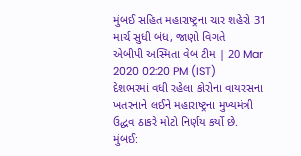મુંબઈ સહિત મહારાષ્ટ્રના ચાર શહેરો 31 માર્ચ સુધી બંધ, જાણો વિગતે
એબીપી અસ્મિતા વેબ ટીમ | 20 Mar 2020 02:20 PM (IST)
દેશભરમાં વધી રહેલા કોરોના વાયરસના ખતરનાને લઈને મહારાષ્ટ્રના મુખ્યમંત્રી ઉદ્ધવ ઠાકરે મોટો નિર્ણય કર્યો છે.
મુંબઈ: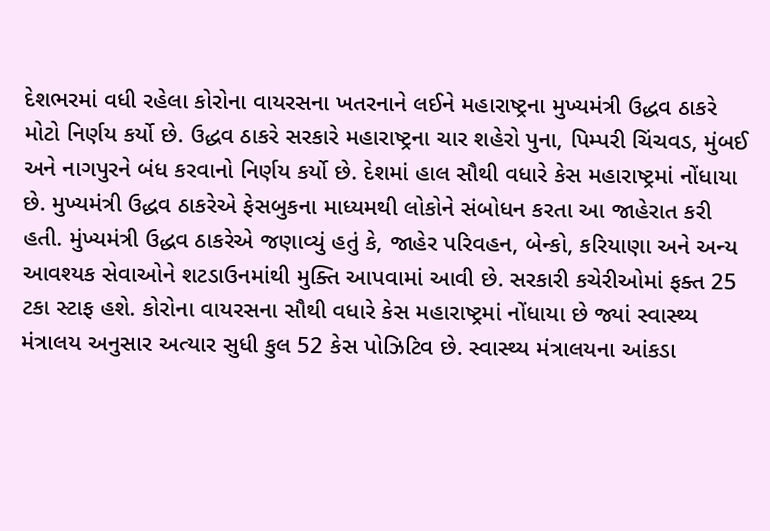દેશભરમાં વધી રહેલા કોરોના વાયરસના ખતરનાને લઈને મહારાષ્ટ્રના મુખ્યમંત્રી ઉદ્ધવ ઠાકરે મોટો નિર્ણય કર્યો છે. ઉદ્ધવ ઠાકરે સરકારે મહારાષ્ટ્રના ચાર શહેરો પુના, પિમ્પરી ચિંચવડ, મુંબઈ અને નાગપુરને બંધ કરવાનો નિર્ણય કર્યો છે. દેશમાં હાલ સૌથી વધારે કેસ મહારાષ્ટ્રમાં નોંધાયા છે. મુખ્યમંત્રી ઉદ્ધવ ઠાકરેએ ફેસબુકના માધ્યમથી લોકોને સંબોધન કરતા આ જાહેરાત કરી હતી. મુંખ્યમંત્રી ઉદ્ધવ ઠાકરેએ જણાવ્યું હતું કે, જાહેર પરિવહન, બેન્કો, કરિયાણા અને અન્ય આવશ્યક સેવાઓને શટડાઉનમાંથી મુક્તિ આપવામાં આવી છે. સરકારી કચેરીઓમાં ફક્ત 25 ટકા સ્ટાફ હશે. કોરોના વાયરસના સૌથી વધારે કેસ મહારાષ્ટ્રમાં નોંધાયા છે જ્યાં સ્વાસ્થ્ય મંત્રાલય અનુસાર અત્યાર સુધી કુલ 52 કેસ પોઝિટિવ છે. સ્વાસ્થ્ય મંત્રાલયના આંકડા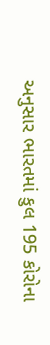અનુસાર ભારતમાં કુલ 195 કોરોના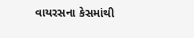વાયરસના કેસમાંથી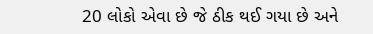20 લોકો એવા છે જે ઠીક થઈ ગયા છે અને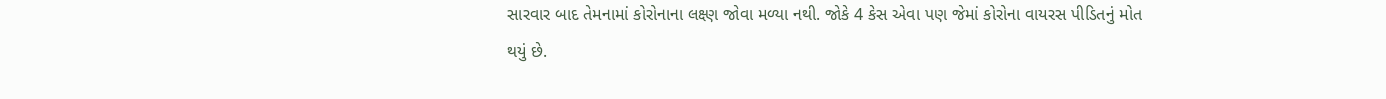સારવાર બાદ તેમનામાં કોરોનાના લક્ષ્ણ જોવા મળ્યા નથી. જોકે 4 કેસ એવા પણ જેમાં કોરોના વાયરસ પીડિતનું મોત થયું છે.